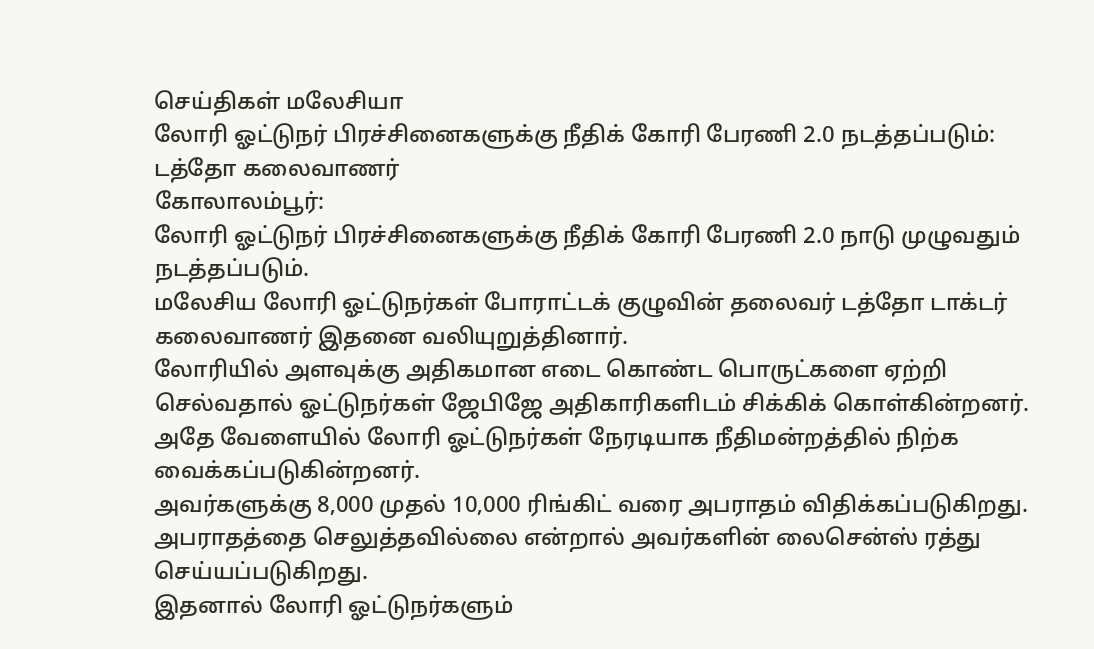செய்திகள் மலேசியா
லோரி ஓட்டுநர் பிரச்சினைகளுக்கு நீதிக் கோரி பேரணி 2.0 நடத்தப்படும்: டத்தோ கலைவாணர்
கோலாலம்பூர்:
லோரி ஓட்டுநர் பிரச்சினைகளுக்கு நீதிக் கோரி பேரணி 2.0 நாடு முழுவதும் நடத்தப்படும்.
மலேசிய லோரி ஓட்டுநர்கள் போராட்டக் குழுவின் தலைவர் டத்தோ டாக்டர் கலைவாணர் இதனை வலியுறுத்தினார்.
லோரியில் அளவுக்கு அதிகமான எடை கொண்ட பொருட்களை ஏற்றி செல்வதால் ஓட்டுநர்கள் ஜேபிஜே அதிகாரிகளிடம் சிக்கிக் கொள்கின்றனர்.
அதே வேளையில் லோரி ஓட்டுநர்கள் நேரடியாக நீதிமன்றத்தில் நிற்க வைக்கப்படுகின்றனர்.
அவர்களுக்கு 8,000 முதல் 10,000 ரிங்கிட் வரை அபராதம் விதிக்கப்படுகிறது.
அபராதத்தை செலுத்தவில்லை என்றால் அவர்களின் லைசென்ஸ் ரத்து செய்யப்படுகிறது.
இதனால் லோரி ஓட்டுநர்களும்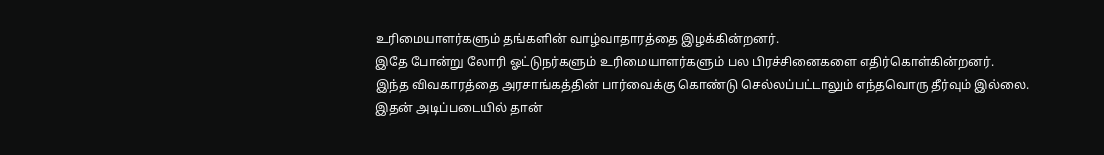உரிமையாளர்களும் தங்களின் வாழ்வாதாரத்தை இழக்கின்றனர்.
இதே போன்று லோரி ஓட்டுநர்களும் உரிமையாளர்களும் பல பிரச்சினைகளை எதிர்கொள்கின்றனர்.
இந்த விவகாரத்தை அரசாங்கத்தின் பார்வைக்கு கொண்டு செல்லப்பட்டாலும் எந்தவொரு தீர்வும் இல்லை.
இதன் அடிப்படையில் தான்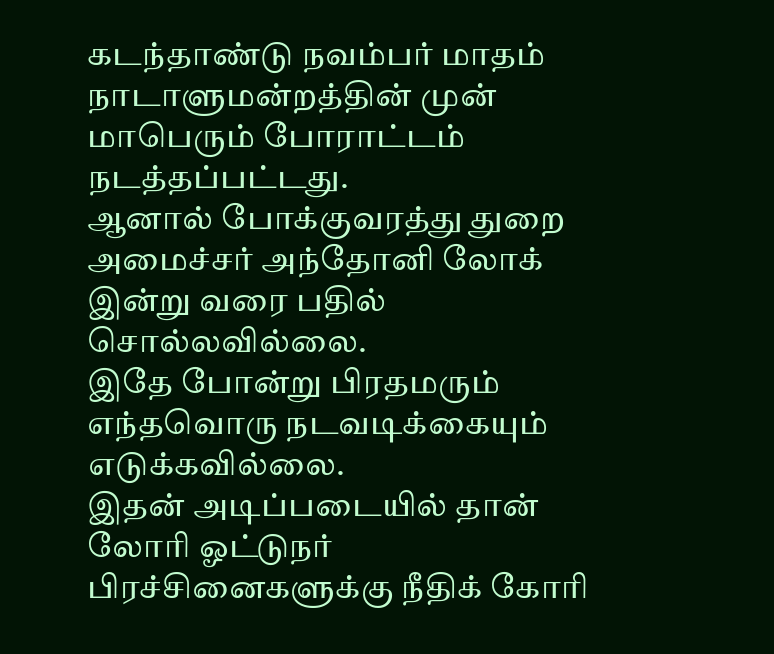கடந்தாண்டு நவம்பர் மாதம் நாடாளுமன்றத்தின் முன் மாபெரும் போராட்டம் நடத்தப்பட்டது.
ஆனால் போக்குவரத்து துறை அமைச்சர் அந்தோனி லோக் இன்று வரை பதில் சொல்லவில்லை.
இதே போன்று பிரதமரும் எந்தவொரு நடவடிக்கையும் எடுக்கவில்லை.
இதன் அடிப்படையில் தான் லோரி ஓட்டுநர் பிரச்சினைகளுக்கு நீதிக் கோரி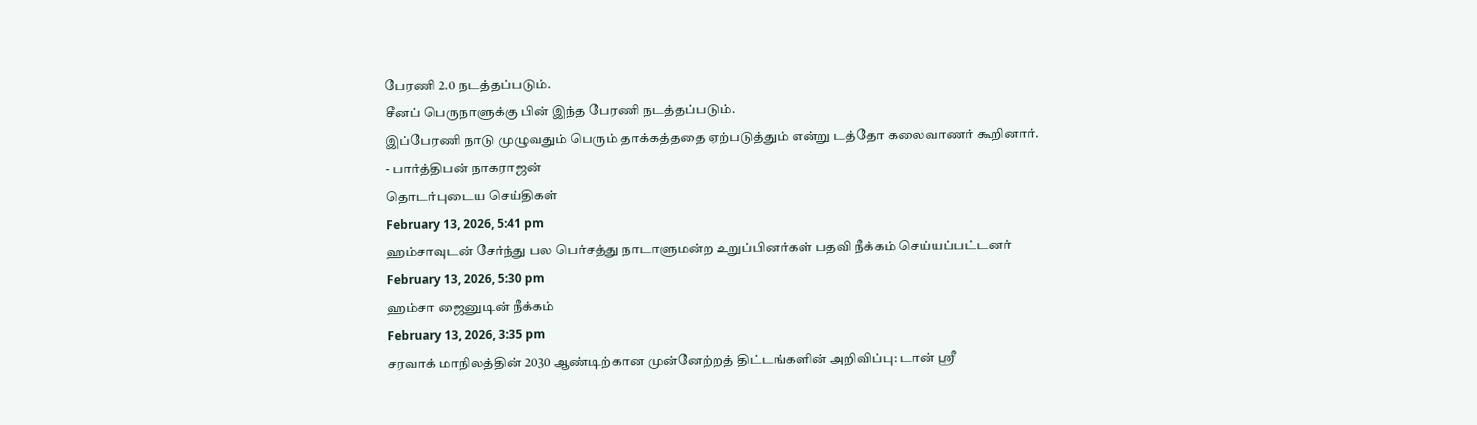பேரணி 2.0 நடத்தப்படும்.
சீனப் பெருநாளுக்கு பின் இந்த பேரணி நடத்தப்படும்.
இப்பேரணி நாடு முழுவதும் பெரும் தாக்கத்ததை ஏற்படுத்தும் என்று டத்தோ கலைவாணர் கூறினார்.
- பார்த்திபன் நாகராஜன்
தொடர்புடைய செய்திகள்
February 13, 2026, 5:41 pm
ஹம்சாவுடன் சேர்ந்து பல பெர்சத்து நாடாளுமன்ற உறுப்பினர்கள் பதவி நீக்கம் செய்யப்பட்டனர்
February 13, 2026, 5:30 pm
ஹம்சா ஜைனுடின் நீக்கம்
February 13, 2026, 3:35 pm
சரவாக் மாநிலத்தின் 2030 ஆண்டிற்கான முன்னேற்றத் திட்டங்களின் அறிவிப்பு: டான் ஸ்ரீ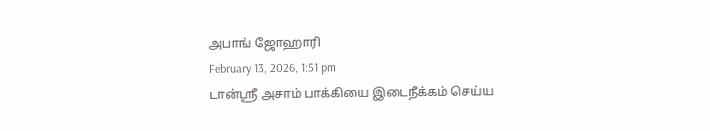அபாங் ஜோஹாரி
February 13, 2026, 1:51 pm
டான்ஸ்ரீ அசாம் பாக்கியை இடைநீக்கம் செய்ய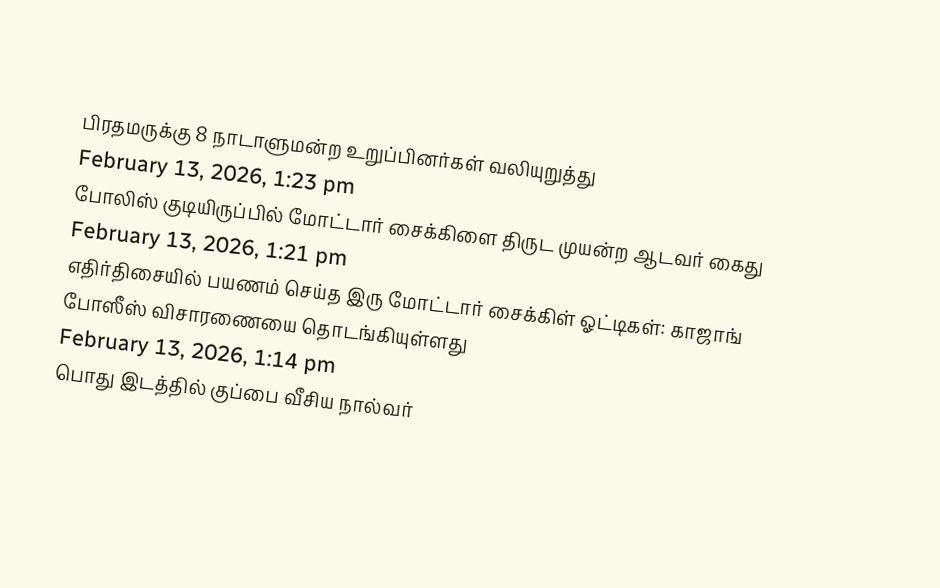பிரதமருக்கு 8 நாடாளுமன்ற உறுப்பினர்கள் வலியுறுத்து
February 13, 2026, 1:23 pm
போலிஸ் குடியிருப்பில் மோட்டார் சைக்கிளை திருட முயன்ற ஆடவர் கைது
February 13, 2026, 1:21 pm
எதிர்திசையில் பயணம் செய்த இரு மோட்டார் சைக்கிள் ஓட்டிகள்: காஜாங் போஸீஸ் விசாரணையை தொடங்கியுள்ளது
February 13, 2026, 1:14 pm
பொது இடத்தில் குப்பை வீசிய நால்வர்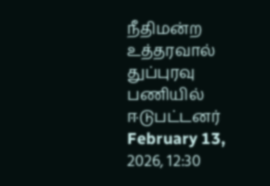நீதிமன்ற உத்தரவால் துப்புரவு பணியில் ஈடுபட்டனர்
February 13, 2026, 12:30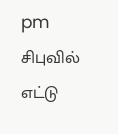pm
சிபுவில் எட்டு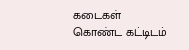கடைகள் கொண்ட கட்டிடம்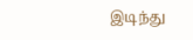இடிந்து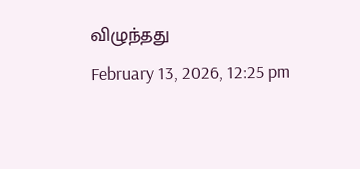விழுந்தது
February 13, 2026, 12:25 pm